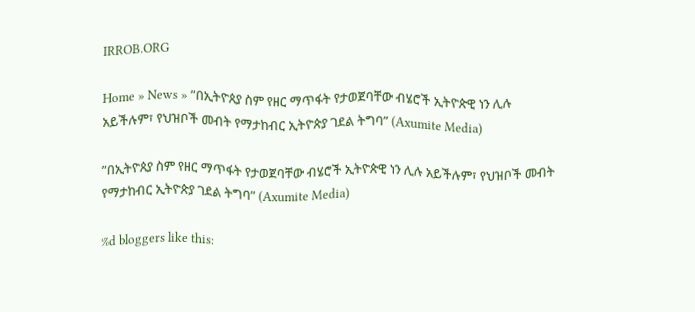IRROB.ORG

Home » News » ”በኢትዮጰያ ስም የዘር ማጥፋት የታወጀባቸው ብሄሮች ኢትዮጵዊ ነን ሊሉ አይችሉም፣ የህዝቦች መብት የማታከብር ኢትዮጵያ ገደል ትግባ” (Axumite Media)

”በኢትዮጰያ ስም የዘር ማጥፋት የታወጀባቸው ብሄሮች ኢትዮጵዊ ነን ሊሉ አይችሉም፣ የህዝቦች መብት የማታከብር ኢትዮጵያ ገደል ትግባ” (Axumite Media)

%d bloggers like this: